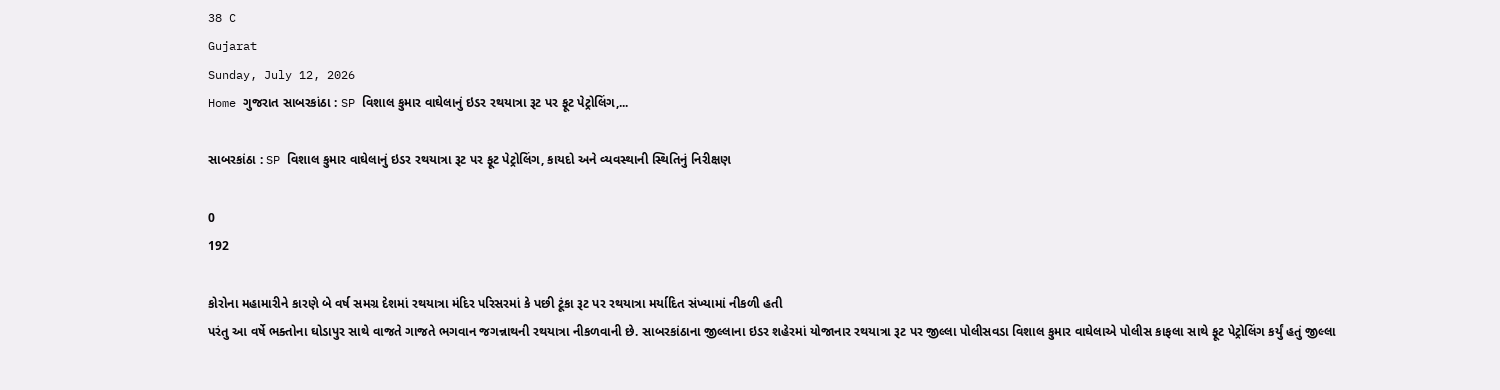38 C
Gujarat
Sunday, July 12, 2026
Home ગુજરાત સાબરકાંઠા : SP વિશાલ કુમાર વાઘેલાનું ઇડર રથયાત્રા રૂટ પર ફૂટ પેટ્રોલિંગ,...

સાબરકાંઠા : SP વિશાલ કુમાર વાઘેલાનું ઇડર રથયાત્રા રૂટ પર ફૂટ પેટ્રોલિંગ, કાયદો અને વ્યવસ્થાની સ્થિતિનું નિરીક્ષણ

0
192

કોરોના મહામારીને કારણે બે વર્ષ સમગ્ર દેશમાં રથયાત્રા મંદિર પરિસરમાં કે પછી ટૂંકા રૂટ પર રથયાત્રા મર્યાદિત સંખ્યામાં નીકળી હતી
પરંતુ આ વર્ષે ભક્તોના ઘોડાપુર સાથે વાજતે ગાજતે ભગવાન જગન્નાથની રથયાત્રા નીકળવાની છે. સાબરકાંઠાના જીલ્લાના ઇડર શહેરમાં યોજાનાર રથયાત્રા રૂટ પર જીલ્લા પોલીસવડા વિશાલ કુમાર વાઘેલાએ પોલીસ કાફલા સાથે ફૂટ પેટ્રોલિંગ કર્યું હતું જીલ્લા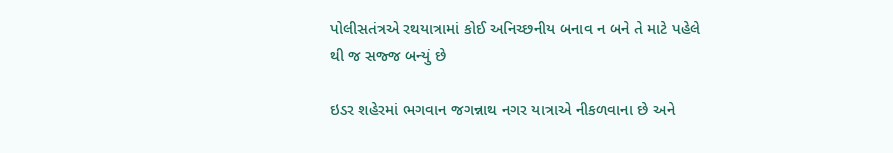પોલીસતંત્રએ રથયાત્રામાં કોઈ અનિચ્છનીય બનાવ ન બને તે માટે પહેલે થી જ સજ્જ બન્યું છે

ઇડર શહેરમાં ભગવાન જગન્નાથ નગર યાત્રાએ નીકળવાના છે અને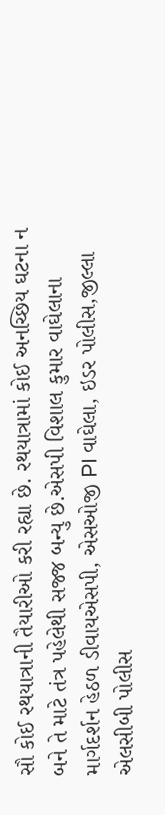સૌ કોઈ રથયાત્રાની તૈયારીઓ કરી રહ્યા છે. રથયાત્રામાં કોઈ અનચ્છિય ઘટના ન બને તે માટે તંત્ર પહેલેથી સજ્જ બન્યુ છે.એસપી વિશાલ કુમાર વાઘેલાના માર્ગદર્શન હેઠળ ડીવાયએસપી, એસઓજી PI વાઘેલા, ઇડર પોલીસ,જીલ્લા એલસીબી પોલીસ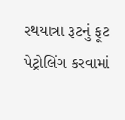રથયાત્રા રૂટનું ફૂટ પેટ્રોલિંગ કરવામાં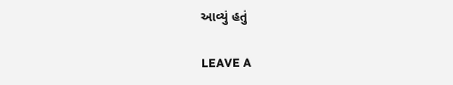આવ્યું હતું

LEAVE A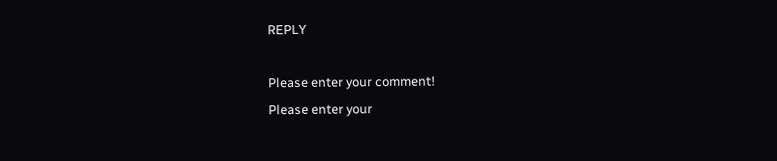REPLY

Please enter your comment!
Please enter your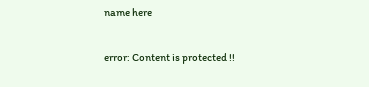name here

error: Content is protected !!